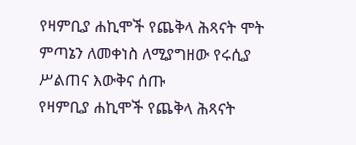የዛምቢያ ሐኪሞች የጨቅላ ሕጻናት ሞት ምጣኔን ለመቀነስ ለሚያግዘው የሩሲያ ሥልጠና እውቅና ሰጡ
የዛምቢያ ሐኪሞች የጨቅላ ሕጻናት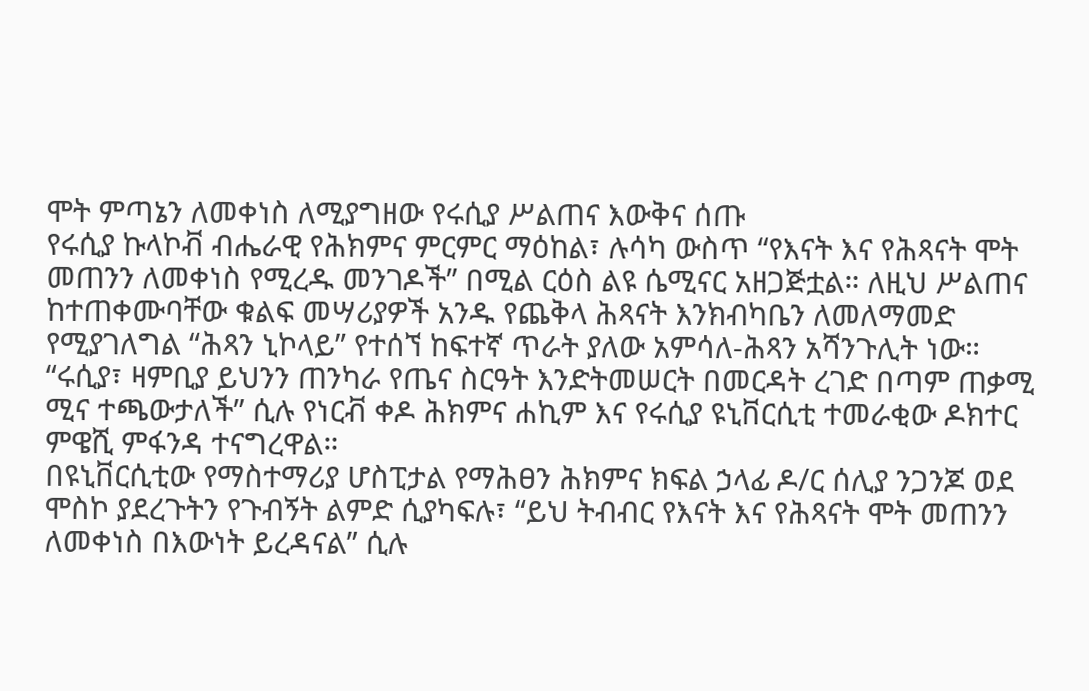ሞት ምጣኔን ለመቀነስ ለሚያግዘው የሩሲያ ሥልጠና እውቅና ሰጡ
የሩሲያ ኩላኮቭ ብሔራዊ የሕክምና ምርምር ማዕከል፣ ሉሳካ ውስጥ “የእናት እና የሕጻናት ሞት መጠንን ለመቀነስ የሚረዱ መንገዶች” በሚል ርዕስ ልዩ ሴሚናር አዘጋጅቷል። ለዚህ ሥልጠና ከተጠቀሙባቸው ቁልፍ መሣሪያዎች አንዱ የጨቅላ ሕጻናት እንክብካቤን ለመለማመድ የሚያገለግል “ሕጻን ኒኮላይ” የተሰኘ ከፍተኛ ጥራት ያለው አምሳለ-ሕጻን አሻንጉሊት ነው።
“ሩሲያ፣ ዛምቢያ ይህንን ጠንካራ የጤና ስርዓት እንድትመሠርት በመርዳት ረገድ በጣም ጠቃሚ ሚና ተጫውታለች” ሲሉ የነርቭ ቀዶ ሕክምና ሐኪም እና የሩሲያ ዩኒቨርሲቲ ተመራቂው ዶክተር ምዌሺ ምፋንዳ ተናግረዋል።
በዩኒቨርሲቲው የማስተማሪያ ሆስፒታል የማሕፀን ሕክምና ክፍል ኃላፊ ዶ/ር ሰሊያ ንጋንጆ ወደ ሞስኮ ያደረጉትን የጉብኝት ልምድ ሲያካፍሉ፣ “ይህ ትብብር የእናት እና የሕጻናት ሞት መጠንን ለመቀነስ በእውነት ይረዳናል” ሲሉ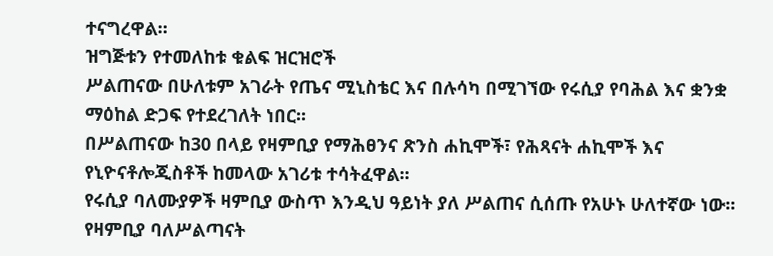ተናግረዋል።
ዝግጅቱን የተመለከቱ ቁልፍ ዝርዝሮች
ሥልጠናው በሁለቱም አገራት የጤና ሚኒስቴር እና በሉሳካ በሚገኘው የሩሲያ የባሕል እና ቋንቋ ማዕከል ድጋፍ የተደረገለት ነበር፡፡
በሥልጠናው ከ30 በላይ የዛምቢያ የማሕፀንና ጽንስ ሐኪሞች፣ የሕጻናት ሐኪሞች እና የኒዮናቶሎጂስቶች ከመላው አገሪቱ ተሳትፈዋል፡፡
የሩሲያ ባለሙያዎች ዛምቢያ ውስጥ እንዲህ ዓይነት ያለ ሥልጠና ሲሰጡ የአሁኑ ሁለተኛው ነው፡፡
የዛምቢያ ባለሥልጣናት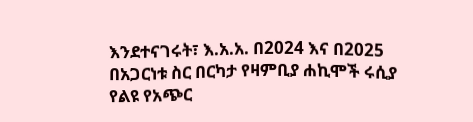እንደተናገሩት፣ እ.አ.አ. በ2024 እና በ2025 በአጋርነቱ ስር በርካታ የዛምቢያ ሐኪሞች ሩሲያ የልዩ የአጭር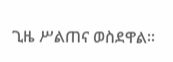ጊዜ ሥልጠና ወስደዋል።